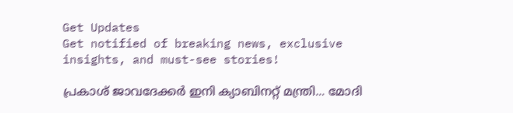Get Updates
Get notified of breaking news, exclusive insights, and must-see stories!

പ്രകാശ് ജാവദേക്കര്‍ ഇനി ക്യാബിനറ്റ് മന്ത്രി... മോദി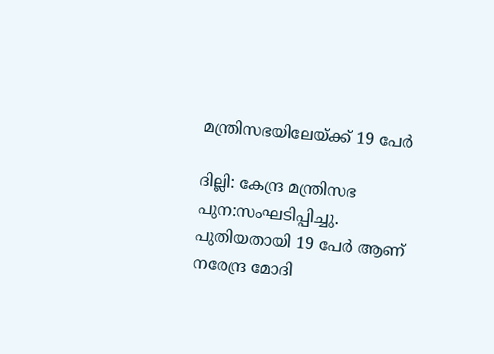മന്ത്രിസഭയിലേയ്ക്ക് 19 പേര്‍

ദില്ലി: കേന്ദ്ര മന്ത്രിസഭ പുന:സംഘടിപ്പിച്ചു. പുതിയതായി 19 പേര്‍ ആണ് നരേന്ദ്ര മോദി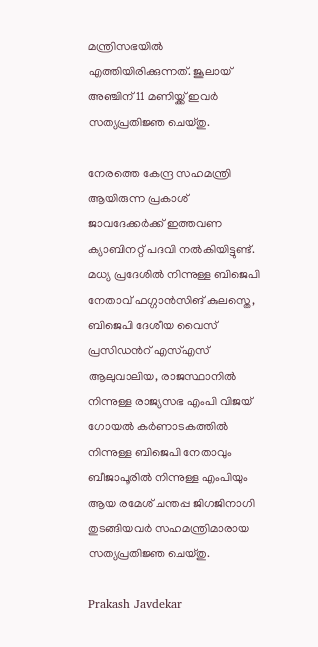മന്ത്രിസഭയില്‍ എത്തിയിരിക്കുന്നത്. ജൂലായ് അഞ്ചിന് 11 മണിയ്ക്ക് ഇവര്‍ സത്യപ്രതിജ്ഞ ചെയ്തു.

നേരത്തെ കേന്ദ്ര സഹമന്ത്രി ആയിരുന്ന പ്രകാശ് ജാവദേക്കര്‍ക്ക് ഇത്തവണ ക്യാബിനറ്റ് പദവി നല്‍കിയിട്ടുണ്ട്. മധ്യ പ്രദേശില്‍ നിന്നുള്ള ബിജെപി നേതാവ് ഫഗ്ഗാന്‍സിങ് കുലസ്തെ, ബിജെപി ദേശീയ വൈസ് പ്രസിഡന്‍റ് എസ്എസ് ആലുവാലിയ, രാജസ്ഥാനില്‍ നിന്നുള്ള രാജ്യസഭ എംപി വിജയ് ഗോയല്‍ കര്‍ണാടകത്തില്‍ നിന്നുള്ള ബിജെപി നേതാവും ബീജാപൂരില്‍ നിന്നുള്ള എംപിയും ആയ രമേശ് ചന്തപ്പ ജിഗജിനാഗി തുടങ്ങിയവര്‍ സഹമന്ത്രിമാരായ സത്യപ്രതിജ്ഞ ചെയ്തു.

Prakash Javdekar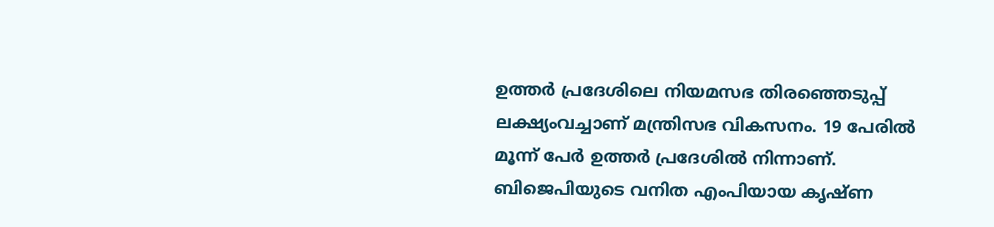ഉത്തര്‍ പ്രദേശിലെ നിയമസഭ തിരഞ്ഞെടുപ്പ് ലക്ഷ്യംവച്ചാണ് മന്ത്രിസഭ വികസനം. 19 പേരില്‍ മൂന്ന് പേര്‍ ഉത്തര്‍ പ്രദേശില്‍ നിന്നാണ്. ബിജെപിയുടെ വനിത എംപിയായ കൃഷ്ണ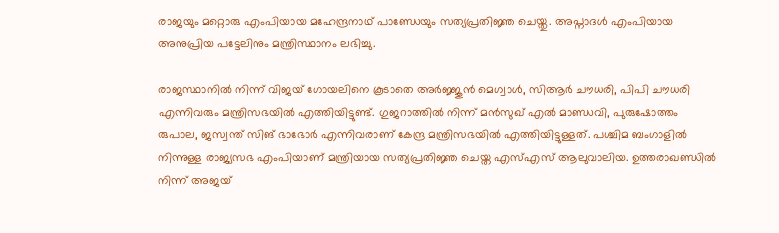രാജയും മറ്റൊരു എംപിയായ മഹേന്ദ്രനാഥ് പാണ്ഡേയും സത്യപ്രതിജ്ഞ ചെയ്തു. അപ്നാദള്‍ എംപിയായ അനുപ്രിയ പട്ടേലിനും മന്ത്രിസ്ഥാനം ലഭിച്ചു.

രാജസ്ഥാനില്‍ നിന്ന് വിജയ് ഗോയലിനെ കൂടാതെ അര്‍ജ്ജുന്‍ മെഗ്വാള്‍, സിആര്‍ ചൗധരി, പിപി ചൗധരി എന്നിവരും മന്ത്രിസഭയില്‍ എത്തിയിട്ടുണ്ട്. ഗുജറാത്തില്‍ നിന്ന് മന്‍സുഖ് എല്‍ മാണ്ഡവി, പുരുഷോത്തം രുപാല, ജസ്വന്ത് സിങ് ഭാഭോര്‍ എന്നിവരാണ് കേന്ദ്ര മന്ത്രിസഭയില്‍ എത്തിയിട്ടുള്ളത്. പശ്ചിമ ബംഗാളില്‍ നിന്നുള്ള രാജ്യസഭ എംപിയാണ് മന്ത്രിയായ സത്യപ്രതിജ്ഞ ചെയ്ത എസ്എസ് ആലുവാലിയ. ഉത്തരാഖണ്ഡില്‍ നിന്ന് അജയ്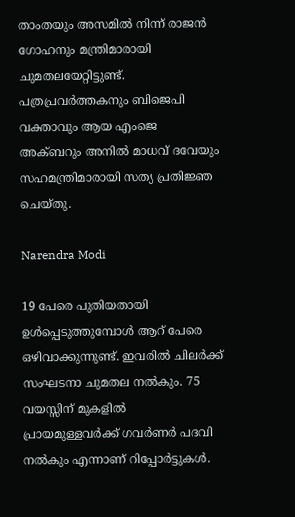താംതയും അസമില്‍ നിന്ന് രാജന്‍ ഗോഹനും മന്ത്രിമാരായി ചുമതലയേറ്റിട്ടുണ്ട്. പത്രപ്രവര്‍ത്തകനും ബിജെപി വക്താവും ആയ എംജെ അക്ബറും അനില്‍ മാധവ് ദവേയും സഹമന്ത്രിമാരായി സത്യ പ്രതിജ്ഞ ചെയ്തു.

Narendra Modi

19 പേരെ പുതിയതായി ഉള്‍പ്പെടുത്തുമ്പോള്‍ ആറ് പേരെ ഒഴിവാക്കുന്നുണ്ട്. ഇവരില്‍ ചിലര്‍ക്ക് സംഘടനാ ചുമതല നല്‍കും. 75 വയസ്സിന് മുകളില്‍ പ്രായമുള്ളവര്‍ക്ക് ഗവര്‍ണര്‍ പദവി നല്‍കും എന്നാണ് റിപ്പോര്‍ട്ടുകള്‍.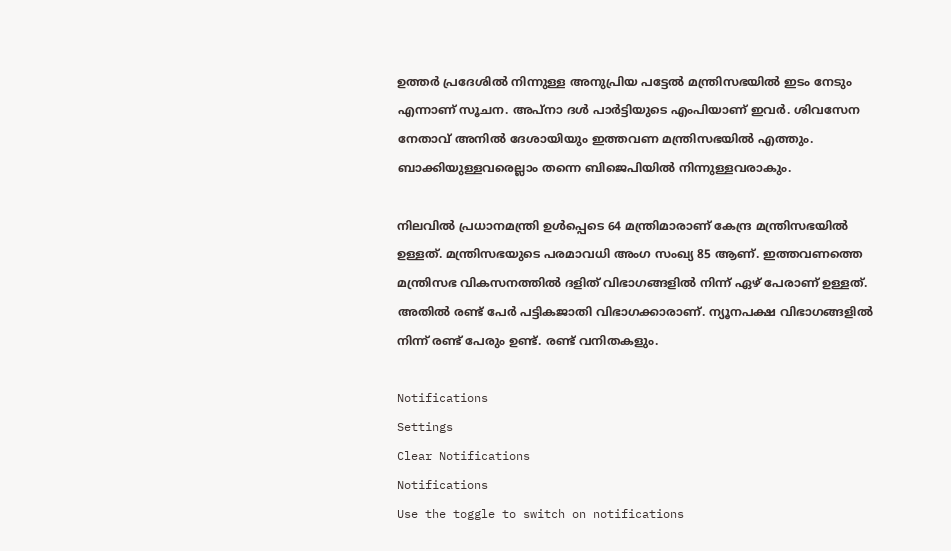ഉത്തര്‍ പ്രദേശില്‍ നിന്നുള്ള അനുപ്രിയ പട്ടേല്‍ മന്ത്രിസഭയില്‍ ഇടം നേടും എന്നാണ് സൂചന. അപ്‌നാ ദള്‍ പാര്‍ട്ടിയുടെ എംപിയാണ് ഇവര്‍. ശിവസേന നേതാവ് അനില്‍ ദേശായിയും ഇത്തവണ മന്ത്രിസഭയില്‍ എത്തും. ബാക്കിയുള്ളവരെല്ലാം തന്നെ ബിജെപിയില്‍ നിന്നുള്ളവരാകും.

നിലവില്‍ പ്രധാനമന്ത്രി ഉള്‍പ്പെടെ 64 മന്ത്രിമാരാണ് കേന്ദ്ര മന്ത്രിസഭയില്‍ ഉള്ളത്. മന്ത്രിസഭയുടെ പരമാവധി അംഗ സംഖ്യ 85 ആണ്. ഇത്തവണത്തെ മന്ത്രിസഭ വികസനത്തില്‍ ദളിത് വിഭാഗങ്ങളില്‍ നിന്ന് ഏഴ് പേരാണ് ഉള്ളത്. അതില്‍ രണ്ട് പേര്‍ പട്ടികജാതി വിഭാഗക്കാരാണ്. ന്യൂനപക്ഷ വിഭാഗങ്ങളില്‍ നിന്ന് രണ്ട് പേരും ഉണ്ട്. രണ്ട് വനിതകളും.

Notifications
Settings
Clear Notifications
Notifications
Use the toggle to switch on notifications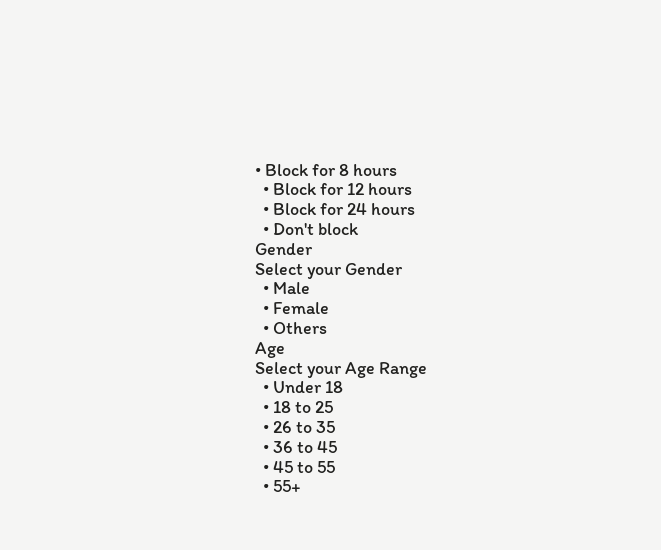• Block for 8 hours
  • Block for 12 hours
  • Block for 24 hours
  • Don't block
Gender
Select your Gender
  • Male
  • Female
  • Others
Age
Select your Age Range
  • Under 18
  • 18 to 25
  • 26 to 35
  • 36 to 45
  • 45 to 55
  • 55+